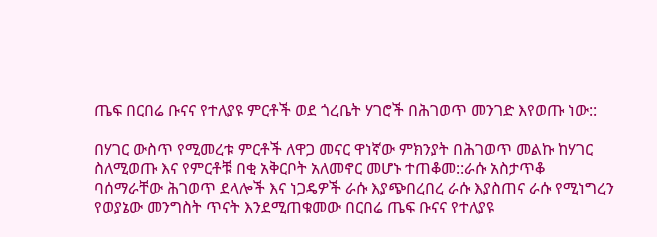ጤፍ በርበሬ ቡናና የተለያዩ ምርቶች ወደ ጎረቤት ሃገሮች በሕገወጥ መንገድ እየወጡ ነው::

በሃገር ውስጥ የሚመረቱ ምርቶች ለዋጋ መናር ዋነኛው ምክንያት በሕገወጥ መልኩ ከሃገር ስለሚወጡ እና የምርቶቹ በቂ አቅርቦት አለመኖር መሆኑ ተጠቆመ::ራሱ አስታጥቆ ባሰማራቸው ሕገወጥ ደላሎች እና ነጋዴዎች ራሱ እያጭበረበረ ራሱ እያስጠና ራሱ የሚነግረን የወያኔው መንግስት ጥናት እንደሚጠቁመው በርበሬ ጤፍ ቡናና የተለያዩ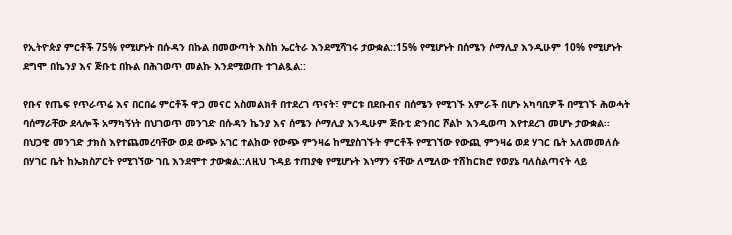የኢትዮጵያ ምርቶች 75% የሚሆኑት በሱዳን በኩል በመውጣት እስከ ኤርትራ እንደሚሻገሩ ታውቋል::15% የሚሆኑት በሰሜን ሶማሊያ እንዲሁም 10% የሚሆኑት ደግሞ በኬንያ እና ጅቡቲ በኩል በሕገወጥ መልኩ እንደሚወጡ ተገልጿል::

የቡና የጤፍ የጥራጥሬ እና በርበሬ ምርቶች ዋጋ መናር አስመልክቶ በተደረገ ጥናት፣ ምርቱ በደቡብና በሰሜን የሚገኙ አምራች በሆኑ አካባቢዎች በሚገኙ ሕወሓት ባሰማራቸው ደላሎች አማካኝነት በህገወጥ መንገድ በሱዳን ኬንያ እና ሰሜን ሶማሊያ እንዲሁም ጅቡቲ ድንበር ሾልኮ እንዲወጣ እየተደረገ መሆኑ ታውቋል፡፡ በህጋዊ መንገድ ታክስ እየተጨመረባቸው ወደ ውጭ አገር ተልከው የውጭ ምንዛሬ ከሚያስገኙት ምርቶች የሚገኘው የውጪ ምንዛሬ ወደ ሃገር ቤት አለመመለሱ በሃገር ቤት ከኤክስፖርት የሚገኘው ገቢ እንደሞተ ታውቋል::ለዚህ ጉዳይ ተጠያቂ የሚሆኑት እነማን ናቸው ለሚለው ተሽከርክሮ የወያኔ ባለስልጣናት ላይ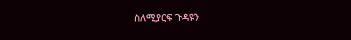ስለሚያርፍ ጉዳዩን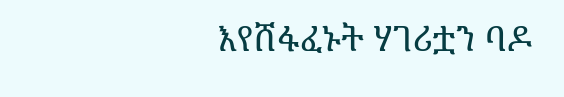እየሸፋፈኑት ሃገሪቷን ባዶ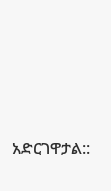አድርገዋታል::